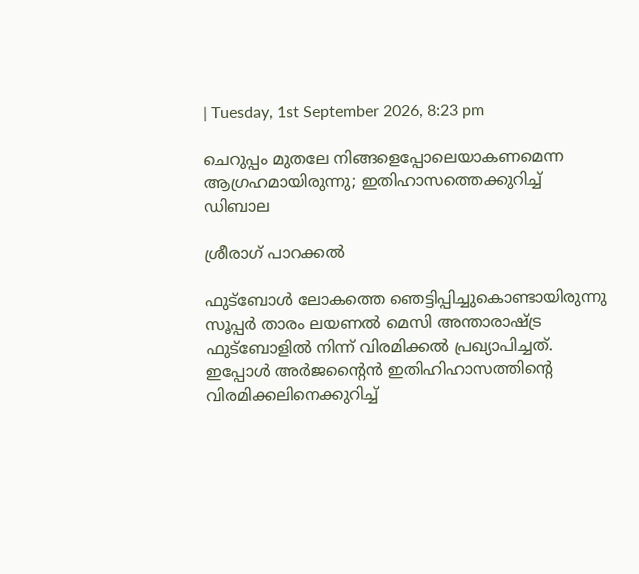| Tuesday, 1st September 2026, 8:23 pm

ചെറുപ്പം മുതലേ നിങ്ങളെപ്പോലെയാകണമെന്ന ആഗ്രഹമായിരുന്നു; ഇതിഹാസത്തെക്കുറിച്ച് ഡിബാല

ശ്രീരാഗ് പാറക്കല്‍

ഫുട്‌ബോള്‍ ലോകത്തെ ഞെട്ടിപ്പിച്ചുകൊണ്ടായിരുന്നു സൂപ്പര്‍ താരം ലയണല്‍ മെസി അന്താരാഷ്ട്ര ഫുട്‌ബോളില്‍ നിന്ന് വിരമിക്കല്‍ പ്രഖ്യാപിച്ചത്. ഇപ്പോള്‍ അര്‍ജന്റൈന്‍ ഇതിഹിഹാസത്തിന്റെ വിരമിക്കലിനെക്കുറിച്ച്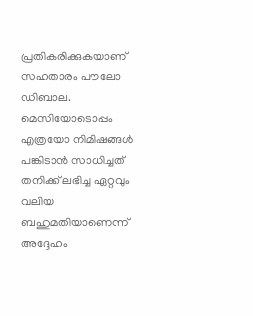പ്രതികരിക്കുകയാണ് സഹതാരം പൗലോ ഡിബാല. മെസിയോടൊപ്പം എത്രയോ നിമിഷങ്ങള്‍ പങ്കിടാന്‍ സാധിച്ചത് തനിക്ക് ലഭിച്ച ഏറ്റവും വലിയ ബഹുമതിയാണെന്ന് അദ്ദേഹം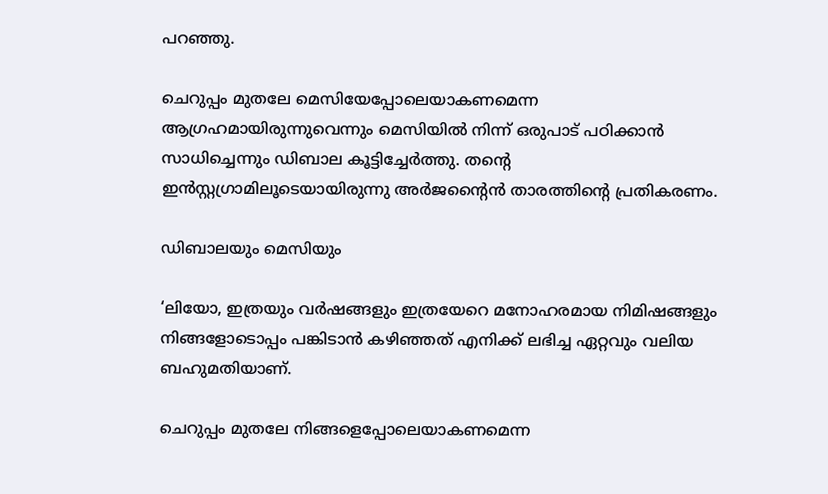പറഞ്ഞു.

ചെറുപ്പം മുതലേ മെസിയേപ്പോലെയാകണമെന്ന ആഗ്രഹമായിരുന്നുവെന്നും മെസിയില്‍ നിന്ന് ഒരുപാട് പഠിക്കാന്‍ സാധിച്ചെന്നും ഡിബാല കൂട്ടിച്ചേര്‍ത്തു. തന്റെ ഇന്‍സ്റ്റഗ്രാമിലൂടെയായിരുന്നു അര്‍ജന്റൈന്‍ താരത്തിന്റെ പ്രതികരണം.

ഡിബാലയും മെസിയും

‘ലിയോ, ഇത്രയും വര്‍ഷങ്ങളും ഇത്രയേറെ മനോഹരമായ നിമിഷങ്ങളും നിങ്ങളോടൊപ്പം പങ്കിടാന്‍ കഴിഞ്ഞത് എനിക്ക് ലഭിച്ച ഏറ്റവും വലിയ ബഹുമതിയാണ്.

ചെറുപ്പം മുതലേ നിങ്ങളെപ്പോലെയാകണമെന്ന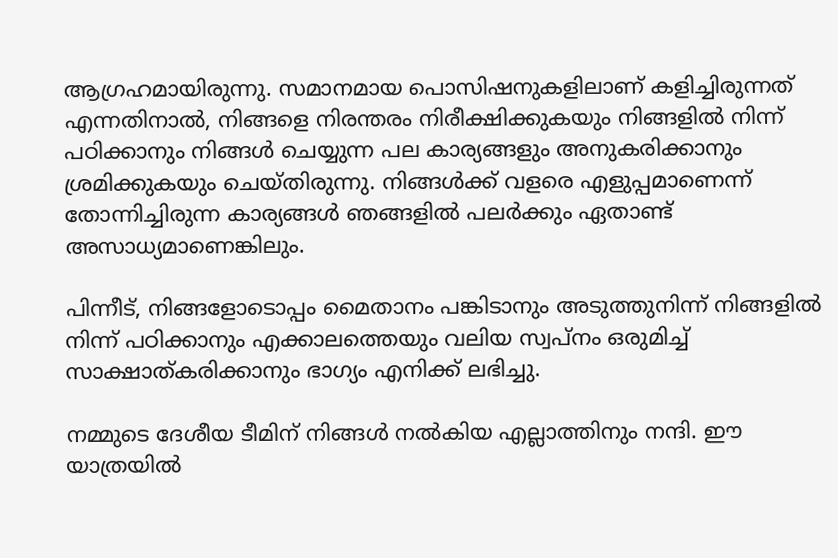ആഗ്രഹമായിരുന്നു. സമാനമായ പൊസിഷനുകളിലാണ് കളിച്ചിരുന്നത് എന്നതിനാല്‍, നിങ്ങളെ നിരന്തരം നിരീക്ഷിക്കുകയും നിങ്ങളില്‍ നിന്ന് പഠിക്കാനും നിങ്ങള്‍ ചെയ്യുന്ന പല കാര്യങ്ങളും അനുകരിക്കാനും ശ്രമിക്കുകയും ചെയ്തിരുന്നു. നിങ്ങള്‍ക്ക് വളരെ എളുപ്പമാണെന്ന് തോന്നിച്ചിരുന്ന കാര്യങ്ങള്‍ ഞങ്ങളില്‍ പലര്‍ക്കും ഏതാണ്ട് അസാധ്യമാണെങ്കിലും.

പിന്നീട്, നിങ്ങളോടൊപ്പം മൈതാനം പങ്കിടാനും അടുത്തുനിന്ന് നിങ്ങളില്‍ നിന്ന് പഠിക്കാനും എക്കാലത്തെയും വലിയ സ്വപ്നം ഒരുമിച്ച് സാക്ഷാത്കരിക്കാനും ഭാഗ്യം എനിക്ക് ലഭിച്ചു.

നമ്മുടെ ദേശീയ ടീമിന് നിങ്ങള്‍ നല്‍കിയ എല്ലാത്തിനും നന്ദി. ഈ യാത്രയില്‍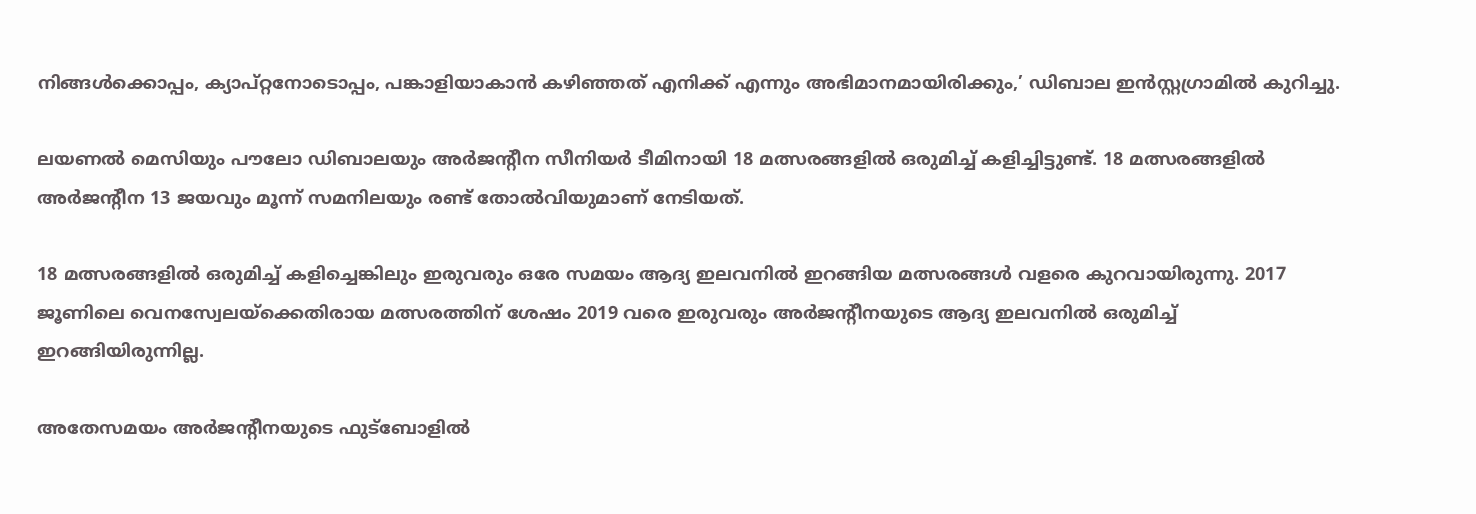നിങ്ങള്‍ക്കൊപ്പം, ക്യാപ്റ്റനോടൊപ്പം, പങ്കാളിയാകാന്‍ കഴിഞ്ഞത് എനിക്ക് എന്നും അഭിമാനമായിരിക്കും,’ ഡിബാല ഇന്‍സ്റ്റഗ്രാമില്‍ കുറിച്ചു.

ലയണല്‍ മെസിയും പൗലോ ഡിബാലയും അര്‍ജന്റീന സീനിയര്‍ ടീമിനായി 18 മത്സരങ്ങളില്‍ ഒരുമിച്ച് കളിച്ചിട്ടുണ്ട്. 18 മത്സരങ്ങളില്‍ അര്‍ജന്റീന 13 ജയവും മൂന്ന് സമനിലയും രണ്ട് തോല്‍വിയുമാണ് നേടിയത്.

18 മത്സരങ്ങളില്‍ ഒരുമിച്ച് കളിച്ചെങ്കിലും ഇരുവരും ഒരേ സമയം ആദ്യ ഇലവനില്‍ ഇറങ്ങിയ മത്സരങ്ങള്‍ വളരെ കുറവായിരുന്നു. 2017 ജൂണിലെ വെനസ്വേലയ്‌ക്കെതിരായ മത്സരത്തിന് ശേഷം 2019 വരെ ഇരുവരും അര്‍ജന്റീനയുടെ ആദ്യ ഇലവനില്‍ ഒരുമിച്ച് ഇറങ്ങിയിരുന്നില്ല.

അതേസമയം അര്‍ജന്റീനയുടെ ഫുട്‌ബോളില്‍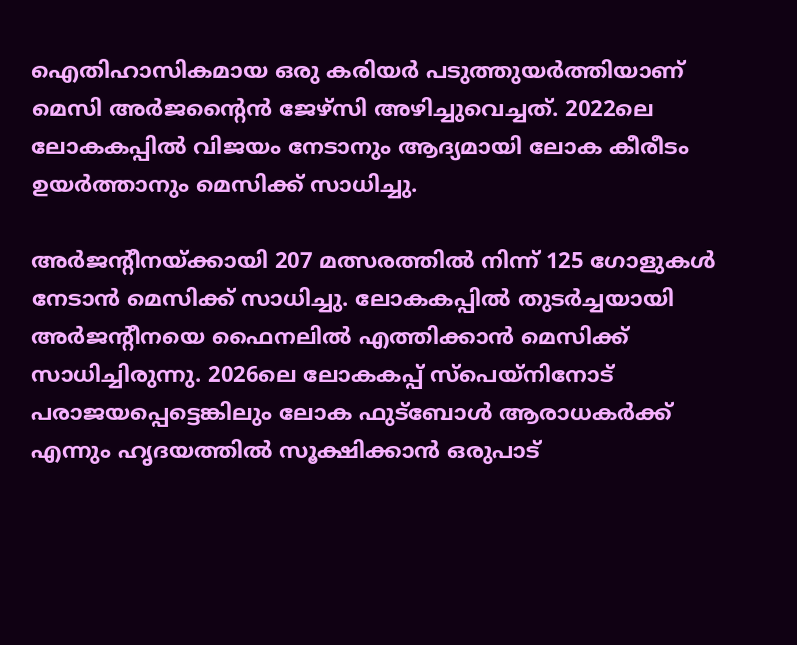ഐതിഹാസികമായ ഒരു കരിയര്‍ പടുത്തുയര്‍ത്തിയാണ് മെസി അര്‍ജന്റൈന്‍ ജേഴ്‌സി അഴിച്ചുവെച്ചത്. 2022ലെ ലോകകപ്പില്‍ വിജയം നേടാനും ആദ്യമായി ലോക കീരീടം ഉയര്‍ത്താനും മെസിക്ക് സാധിച്ചു.

അര്‍ജന്റീനയ്ക്കായി 207 മത്സരത്തില്‍ നിന്ന് 125 ഗോളുകള്‍ നേടാന്‍ മെസിക്ക് സാധിച്ചു. ലോകകപ്പില്‍ തുടര്‍ച്ചയായി അര്‍ജന്റീനയെ ഫൈനലില്‍ എത്തിക്കാന്‍ മെസിക്ക് സാധിച്ചിരുന്നു. 2026ലെ ലോകകപ്പ് സ്‌പെയ്‌നിനോട് പരാജയപ്പെട്ടെങ്കിലും ലോക ഫുട്‌ബോള്‍ ആരാധകര്‍ക്ക് എന്നും ഹൃദയത്തില്‍ സൂക്ഷിക്കാന്‍ ഒരുപാട്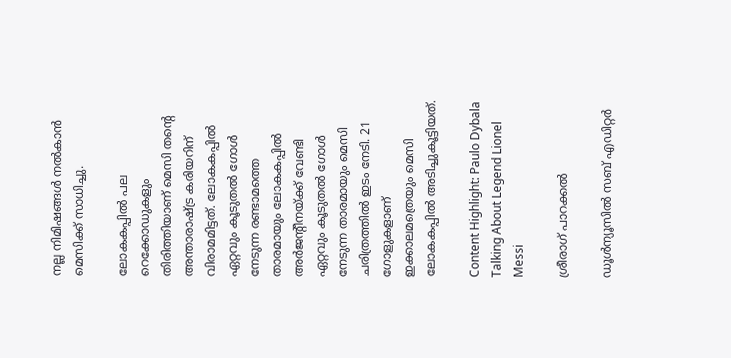നല്ല നിമിഷങ്ങള്‍ നല്‍കാന്‍ മെസിക്ക് സാധിച്ചു.

ലോകകപ്പില്‍ പല റെക്കോഡുകളും തിരിത്തിയാണ് മെസി തന്റെ അന്താരാഷ്ട്ര കരിയറിന് വിരാമമിട്ടത്. ലോകകപ്പില്‍ ഏറ്റവും കൂടുതല്‍ ഗോള്‍ നേടുന്ന രണ്ടാമത്തെ താരമായും ലോകകപ്പില്‍ അര്‍ജന്റീനയ്ക്ക് വേണ്ടി ഏറ്റവും കൂടുതല്‍ ഗോള്‍ നേടുന്ന താരമായും മെസി ചരിത്രത്തില്‍ ഇടം നേടി. 21 ഗോളുകളാണ് ഇക്കാലമത്രെയും മെസി ലോകകപ്പില്‍ അടിച്ചുകൂട്ടിയത്.

Content Highlight: Paulo Dybala Talking About Legend Lionel Messi

ശ്രീരാഗ് പാറക്കല്‍

ഡൂള്‍ന്യൂസില്‍ സബ് എഡിറ്റര്‍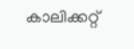കാലിക്കറ്റ്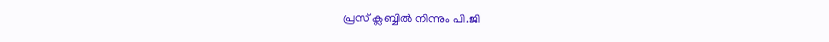പ്രസ് ക്ലബ്ബില്‍ നിന്നും പി.ജി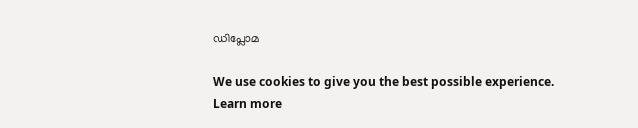ഡിപ്ലോമ

We use cookies to give you the best possible experience. Learn more